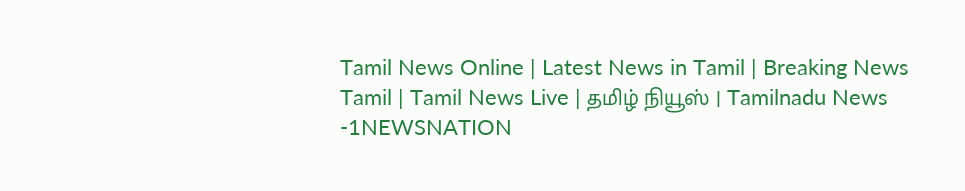Tamil News Online | Latest News in Tamil | Breaking News Tamil | Tamil News Live | தமிழ் நியூஸ் | Tamilnadu News -1NEWSNATION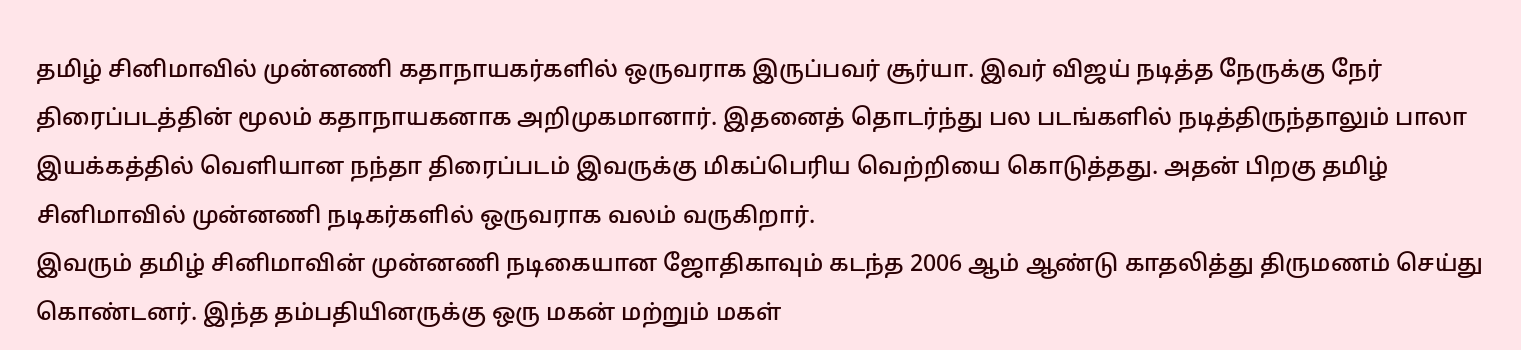தமிழ் சினிமாவில் முன்னணி கதாநாயகர்களில் ஒருவராக இருப்பவர் சூர்யா. இவர் விஜய் நடித்த நேருக்கு நேர் திரைப்படத்தின் மூலம் கதாநாயகனாக அறிமுகமானார். இதனைத் தொடர்ந்து பல படங்களில் நடித்திருந்தாலும் பாலா இயக்கத்தில் வெளியான நந்தா திரைப்படம் இவருக்கு மிகப்பெரிய வெற்றியை கொடுத்தது. அதன் பிறகு தமிழ் சினிமாவில் முன்னணி நடிகர்களில் ஒருவராக வலம் வருகிறார்.
இவரும் தமிழ் சினிமாவின் முன்னணி நடிகையான ஜோதிகாவும் கடந்த 2006 ஆம் ஆண்டு காதலித்து திருமணம் செய்து கொண்டனர். இந்த தம்பதியினருக்கு ஒரு மகன் மற்றும் மகள்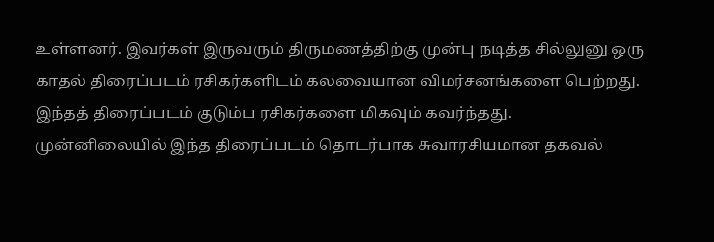உள்ளனர். இவர்கள் இருவரும் திருமணத்திற்கு முன்பு நடித்த சில்லுனு ஒரு காதல் திரைப்படம் ரசிகர்களிடம் கலவையான விமர்சனங்களை பெற்றது. இந்தத் திரைப்படம் குடும்ப ரசிகர்களை மிகவும் கவர்ந்தது.
முன்னிலையில் இந்த திரைப்படம் தொடர்பாக சுவாரசியமான தகவல்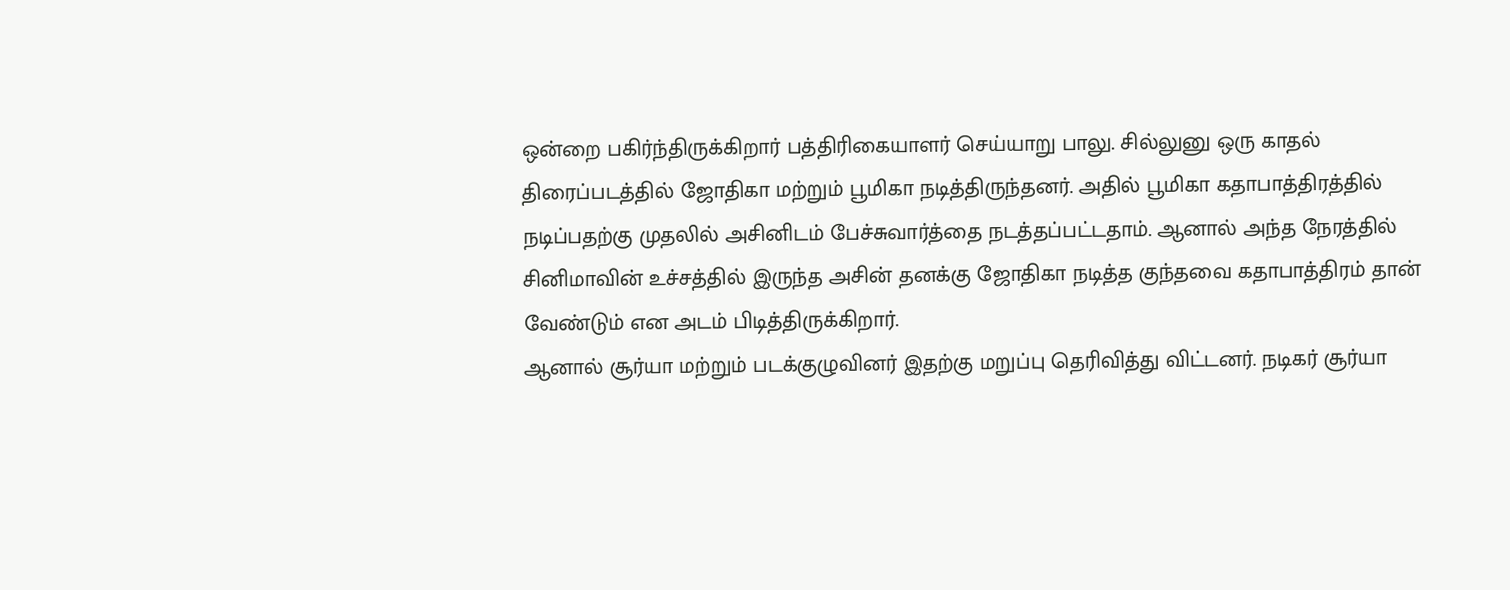ஒன்றை பகிர்ந்திருக்கிறார் பத்திரிகையாளர் செய்யாறு பாலு. சில்லுனு ஒரு காதல் திரைப்படத்தில் ஜோதிகா மற்றும் பூமிகா நடித்திருந்தனர். அதில் பூமிகா கதாபாத்திரத்தில் நடிப்பதற்கு முதலில் அசினிடம் பேச்சுவார்த்தை நடத்தப்பட்டதாம். ஆனால் அந்த நேரத்தில் சினிமாவின் உச்சத்தில் இருந்த அசின் தனக்கு ஜோதிகா நடித்த குந்தவை கதாபாத்திரம் தான் வேண்டும் என அடம் பிடித்திருக்கிறார்.
ஆனால் சூர்யா மற்றும் படக்குழுவினர் இதற்கு மறுப்பு தெரிவித்து விட்டனர். நடிகர் சூர்யா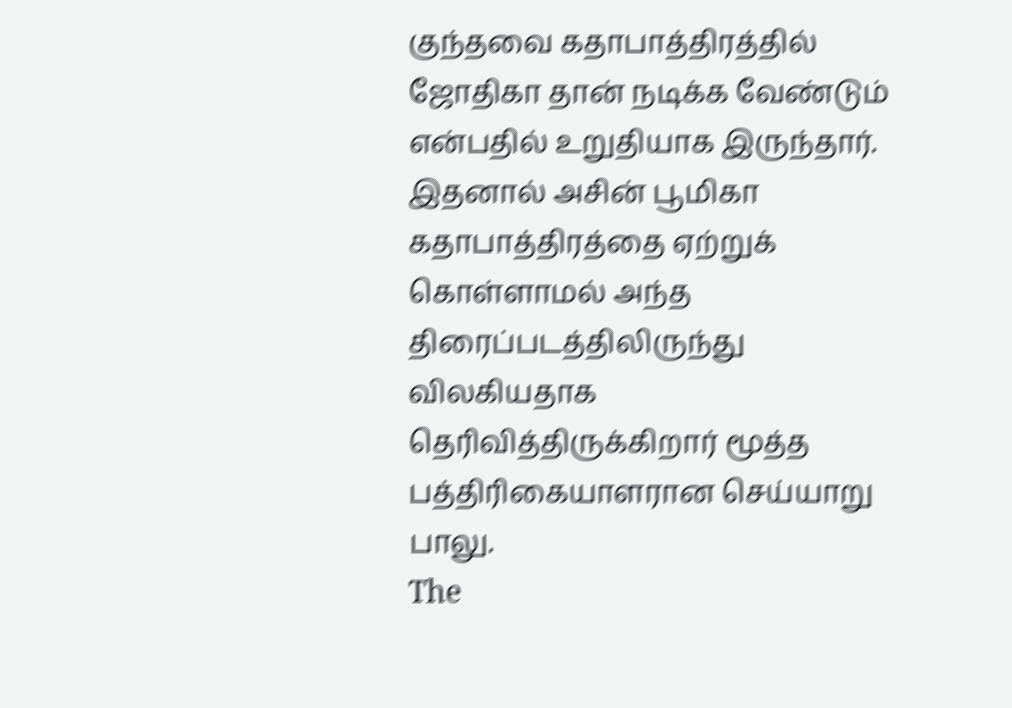குந்தவை கதாபாத்திரத்தில் ஜோதிகா தான் நடிக்க வேண்டும் என்பதில் உறுதியாக இருந்தார். இதனால் அசின் பூமிகா கதாபாத்திரத்தை ஏற்றுக் கொள்ளாமல் அந்த திரைப்படத்திலிருந்து விலகியதாக தெரிவித்திருக்கிறார் மூத்த பத்திரிகையாளரான செய்யாறு பாலு.
The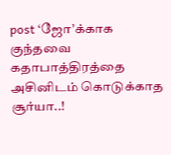post ‘ஜோ’க்காக குந்தவை கதாபாத்திரத்தை அசினிடம் கொடுக்காத சூர்யா..!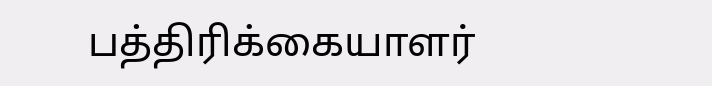பத்திரிக்கையாளர்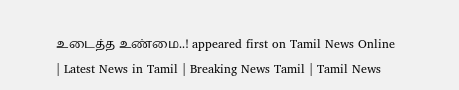உடைத்த உண்மை..! appeared first on Tamil News Online | Latest News in Tamil | Breaking News Tamil | Tamil News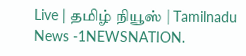Live | தமிழ் நியூஸ் | Tamilnadu News -1NEWSNATION.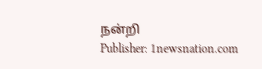நன்றி
Publisher: 1newsnation.com